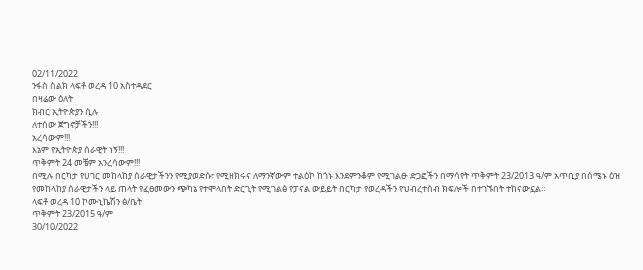02/11/2022
ንፋስ ስልክ ላፍቶ ወረዳ 10 አስተዳደር
በዛሬው ዕለት
ክብር ኢትዮጵያን ሲሉ
ለተሰው ጀግኖቻችን!!!
አረሳውም!!!
እኔም የኢትዮጵያ ሰራዊት ነኝ!!!
ጥቅምት 24 መቼም አንረሳውም!!!
በሚሉ በርካታ የሀገር መከላከያ ሰራዊታችንን የሚያወድሱ፣ የሚዘክሩና ለማንኛውም ተልዕኮ ከጎኑ እንደምንቆም የሚገልፁ ድጋፎችን በማሳየት ጥቅምት 23/2013 ዓ/ም አጥቢያ በሰሜኑ ዕዝ የመከላከያ ሰራዊታችን ላይ ጠላት የፈፀመውን ጭካኔ የተሞላበት ድርጊት የሚገልፅ የፓናል ውይይት በርካታ የወረዳችን የህብረተሰብ ክፍሎች በተገኙበት ተከናውኗል።
ላፍቶ ወረዳ 10 ኮሙኒኬሽን ፅ/ቤት
ጥቅምት 23/2015 ዓ/ም
30/10/2022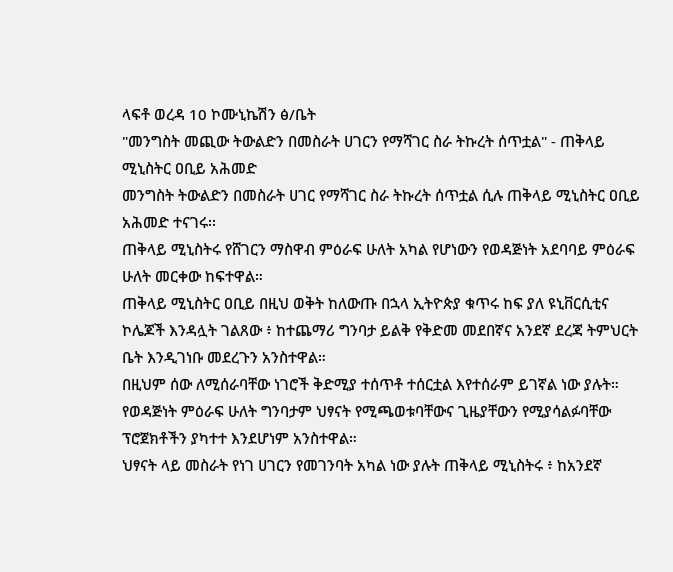ላፍቶ ወረዳ 10 ኮሙኒኬሽን ፅ/ቤት
"መንግስት መጪው ትውልድን በመስራት ሀገርን የማሻገር ስራ ትኩረት ሰጥቷል" - ጠቅላይ ሚኒስትር ዐቢይ አሕመድ
መንግስት ትውልድን በመስራት ሀገር የማሻገር ስራ ትኩረት ሰጥቷል ሲሉ ጠቅላይ ሚኒስትር ዐቢይ አሕመድ ተናገሩ፡፡
ጠቅላይ ሚኒስትሩ የሸገርን ማስዋብ ምዕራፍ ሁለት አካል የሆነውን የወዳጅነት አደባባይ ምዕራፍ ሁለት መርቀው ከፍተዋል።
ጠቅላይ ሚኒስትር ዐቢይ በዚህ ወቅት ከለውጡ በኋላ ኢትዮጵያ ቁጥሩ ከፍ ያለ ዩኒቨርሲቲና ኮሌጆች እንዳሏት ገልጸው ፥ ከተጨማሪ ግንባታ ይልቅ የቅድመ መደበኛና አንደኛ ደረጃ ትምህርት ቤት እንዲገነቡ መደረጉን አንስተዋል።
በዚህም ሰው ለሚሰራባቸው ነገሮች ቅድሚያ ተሰጥቶ ተሰርቷል እየተሰራም ይገኛል ነው ያሉት።
የወዳጅነት ምዕራፍ ሁለት ግንባታም ህፃናት የሚጫወቱባቸውና ጊዜያቸውን የሚያሳልፉባቸው ፕሮጀክቶችን ያካተተ እንደሆነም አንስተዋል።
ህፃናት ላይ መስራት የነገ ሀገርን የመገንባት አካል ነው ያሉት ጠቅላይ ሚኒስትሩ ፥ ከአንደኛ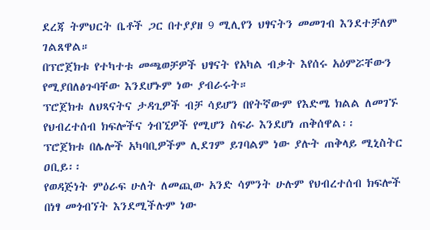ደረጃ ትምህርት ቤቶች ጋር በተያያዘ 9 ሚሊየን ህፃናትን መመገብ እንደተቻለም ገልጸዋል።
በፕሮጀክቱ የተካተቱ መጫወቻዎች ህፃናት የአካል ብቃት እየሰሩ አዕምሯቸውን የሚያበለፅጉባቸው እንደሆኑም ነው ያብራሩት።
ፕሮጀክቱ ለህጻናትና ታዳጊዎች ብቻ ሳይሆን በየትኛውም የእድሜ ክልል ለመገኙ የህብረተሰብ ክፍሎችና ጎብኚዎች የሚሆን ስፍራ እንደሆነ ጠቅሰዋል፡፡
ፕሮጀክቱ በሌሎች አካባቢዎችም ሊደገም ይገባልም ነው ያሉት ጠቅላይ ሚኒስትር ዐቢይ፡፡
የወዳጅነት ምዕራፍ ሁለት ለመጪው አንድ ሳምንት ሁሉም የህብረተሰብ ክፍሎች በነፃ መጎብኘት እንደሚችሉም ነው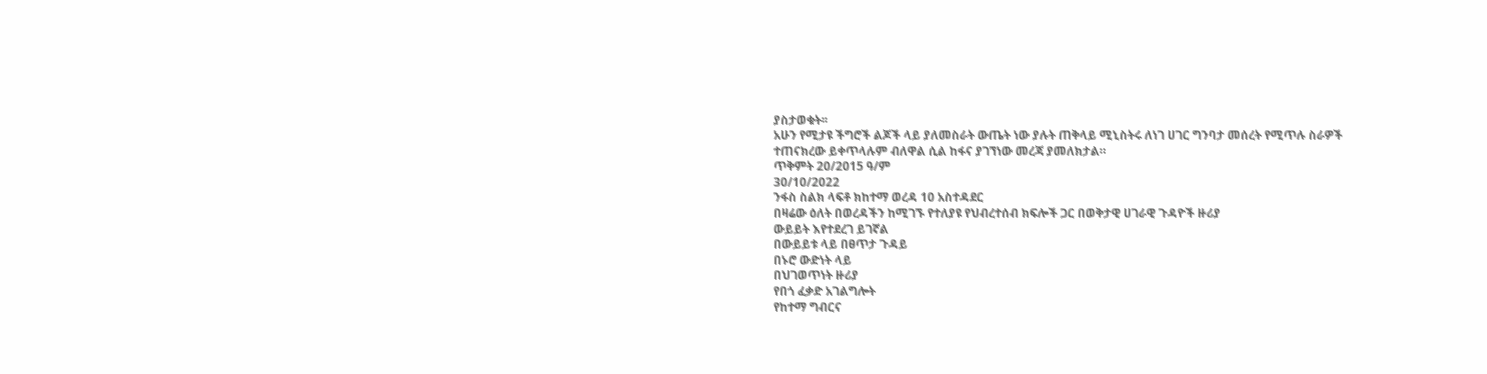ያስታወቁት፡፡
አሁን የሚታዩ ችግሮች ልጆች ላይ ያለመስራት ውጤት ነው ያሉት ጠቅላይ ሚኒስትሩ ለነገ ሀገር ግንባታ መሰረት የሚጥሉ ስራዎች ተጠናክረው ይቀጥላሉም ብለዋል ሲል ከፋና ያገኘነው መረጃ ያመለክታል።
ጥቅምት 20/2015 ዓ/ም
30/10/2022
ንፋስ ስልክ ላፍቶ ክከተማ ወረዳ 10 አስተዳደር
በዛሬው ዕለት በወረዳችን ከሚገኙ የተለያዩ የህብረተሰብ ክፍሎች ጋር በወቅታዊ ሀገራዊ ጉዳዮች ዙሪያ
ውይይት እየተደረገ ይገኛል
በውይይቱ ላይ በፀጥታ ጉዳይ
በኑሮ ውድነት ላይ
በህገወጥነት ዙሪያ
የበጎ ፈቃድ አገልግሎት
የከተማ ግብርና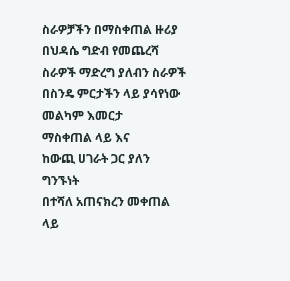ስራዎቻችን በማስቀጠል ዙሪያ
በህዳሴ ግድብ የመጨረሻ ስራዎች ማድረግ ያለብን ስራዎች
በስንዴ ምርታችን ላይ ያሳየነው መልካም እመርታ
ማስቀጠል ላይ እና
ከውጪ ሀገራት ጋር ያለን ግንኙነት
በተሻለ አጠናክረን መቀጠል ላይ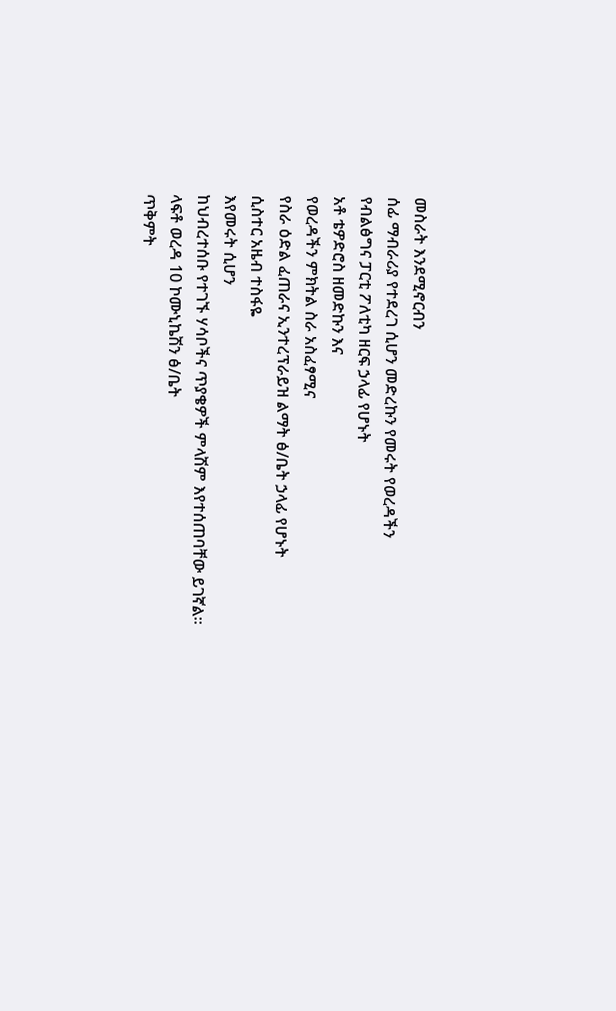መስራት እንደሚኖርብን
ሰፊ ማብራሪያ የተደረገ ሲሆን መድረኩን የመሩት የወረዳችን
የብልፅግና ፓርቲ ፖለቲካ ዘርፍ ኃላፊ የሆኑት
አቶ ቴዎድሮስ ዘመድኩን እና
የወረዳችን ምክትል ስራ አስፈፃሚና
የስራ ዕድል ፈጠራና ኢንተረፕራይዝ ልማት ፅ/ቤት ኃላፊ የሆኑት
ሲስተር አዜብ ተስፋዬ
እየመሩት ሲሆን
ከህብረተሰቡ የተገኙ ሃሳቦችና ጥያቄዎች ምላሽም እየተሰጠባቸው ይገኛል።
ላፍቶ ወረዳ 10 ኮሙኒኬሽን ፅ/ቤት
ጥቅምት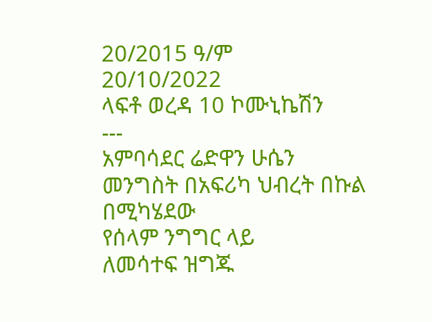20/2015 ዓ/ም
20/10/2022
ላፍቶ ወረዳ 10 ኮሙኒኬሽን
---
አምባሳደር ሬድዋን ሁሴን
መንግስት በአፍሪካ ህብረት በኩል
በሚካሄደው
የሰላም ንግግር ላይ
ለመሳተፍ ዝግጁ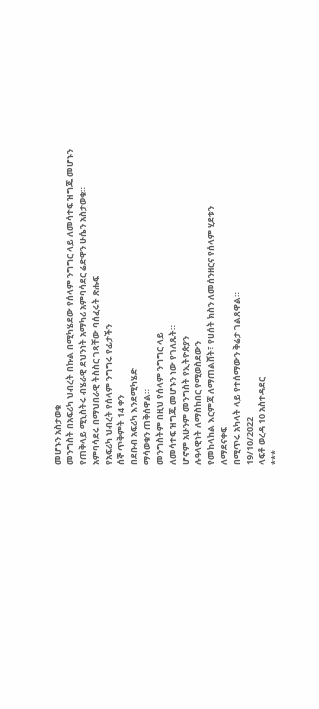መሆኑን አስታወቁ
መንግስት በአፍሪካ ህብረት በኩል በሚካሄደው የሰላም ንግግር ላይ ለመሳተፍ ዝግጁ መሆኑን የጠቅላይ ሚኒስትሩ ብሄራዊ ደህንነት አማካሪ አምባሳደር ሬድዋን ሁሴን አስታወቁ።
አምባሳደሩ በማህበራዊ ትስስር ገጻቸው ባሰፈሩት ጽሑፍ
የአፍሪካ ህብረት የሰላም ንግግሩ የፊታችን
ሰኞ ጥቅምት 14 ቀን
በደቡብ አፍሪካ እንደሚካሄድ
ማሳወቁን ጠቅሰዋል።
መንግስትም በዚህ የሰላም ንግግር ላይ
ለመሳተፍ ዝግጁ መሆኑን ነው የገለጹት።
ሆኖም አሁንም መንግስት የኢትዮጵያን
ሉዓላዊነት ለማስከበር የሚወስደውን
የመከላከል እርምጃ ለማጠልሸት፣ የሀሰት ክስን ለመሰንዘርና የሰላም ሂደቱን
ለማደናቀፍ
በሚጥሩ አካላት ላይ የተሰማውን ቅሬታ ገልጸዋል።
19/10/2022
ላፍቶ ወረዳ 10 አስተዳደር
***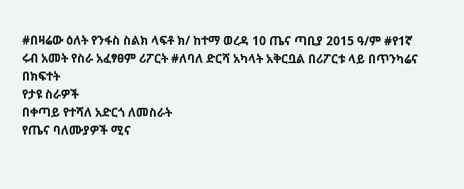#በዛሬው ዕለት የንፋስ ስልክ ላፍቶ ክ/ ከተማ ወረዳ 10 ጤና ጣቢያ 2015 ዓ/ም #የ1ኛ ሩብ አመት የስራ አፈፃፀም ሪፖርት #ለባለ ድርሻ አካላት አቅርቧል በሪፖርቱ ላይ በጥንካሬና በክፍተት
የታዩ ስራዎች
በቀጣይ የተሻለ አድርጎ ለመስራት
የጤና ባለሙያዎች ሚና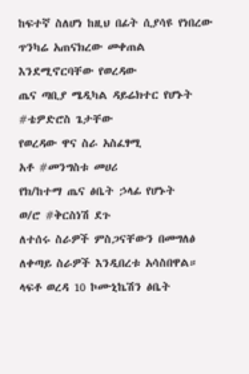ከፍተኛ ስለሆነ ከዚህ በፊት ሲያሳዩ የነበረው ጥንካሬ አጠናክረው መቀጠል እንደሚኖርባቸው የወረዳው
ጤና ጣቢያ ሜዲካል ዳይሬክተር የሆኑት #ቴዎድሮስ ጌታቸው
የወረዳው ዋና ስራ አስፈፃሚ
አቶ #መንግስቱ መሀሪ
የክ/ከተማ ጤና ፅቤት ኃላፊ የሆኑት
ወ/ሮ #ቅርስነሽ ደጉ
ለተሰሩ ስራዎች ምስጋናቸውን በመግለፅ ለቀጣይ ስራዎች እንዲበረቱ አሳስበዋል።
ላፍቶ ወረዳ 10 ኮሙኒኬሽን ፅቤት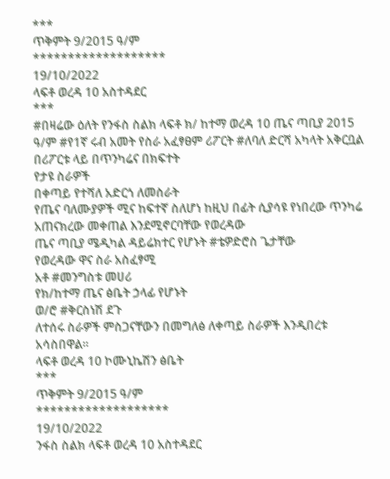***
ጥቅምት 9/2015 ዓ/ም
*******************
19/10/2022
ላፍቶ ወረዳ 10 አስተዳደር
***
#በዛሬው ዕለት የንፋስ ስልክ ላፍቶ ክ/ ከተማ ወረዳ 10 ጤና ጣቢያ 2015 ዓ/ም #የ1ኛ ሩብ አመት የስራ አፈፃፀም ሪፖርት #ለባለ ድርሻ አካላት አቅርቧል በሪፖርቱ ላይ በጥንካሬና በክፍተት
የታዩ ስራዎች
በቀጣይ የተሻለ አድርጎ ለመስራት
የጤና ባለሙያዎች ሚና ከፍተኛ ስለሆነ ከዚህ በፊት ሲያሳዩ የነበረው ጥንካሬ አጠናክረው መቀጠል እንደሚኖርባቸው የወረዳው
ጤና ጣቢያ ሜዲካል ዳይሬክተር የሆኑት #ቴዎድሮስ ጌታቸው
የወረዳው ዋና ስራ አስፈፃሚ
አቶ #መንግስቱ መሀሪ
የክ/ከተማ ጤና ፅቤት ኃላፊ የሆኑት
ወ/ሮ #ቅርስነሽ ደጉ
ለተሰሩ ስራዎች ምስጋናቸውን በመግለፅ ለቀጣይ ስራዎች እንዲበረቱ አሳስበዋል።
ላፍቶ ወረዳ 10 ኮሙኒኬሽን ፅቤት
***
ጥቅምት 9/2015 ዓ/ም
*******************
19/10/2022
ንፋስ ስልክ ላፍቶ ወረዳ 10 አስተዳደር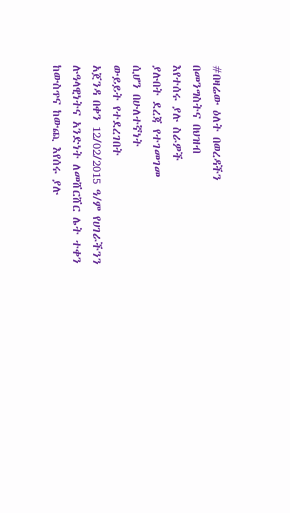#በዛሬው ዕለት በወረዳችን
በመንግስትና በህዝብ
እየተሰሩ ያሉ ስራዎች
ያሉበት ደረጃ የተገመገመ
ሲሆን በሁለተኛነት
ውይይት የተደረገበት
አጀንዳ በቀን 12/02/2015 ዓ/ም የሀገራችንን ሉዓላዊነትና አንድነት ለመሸርሸር ሌት ተቀን
ከውስጥና ከውጪ እየሰሩ ያሉ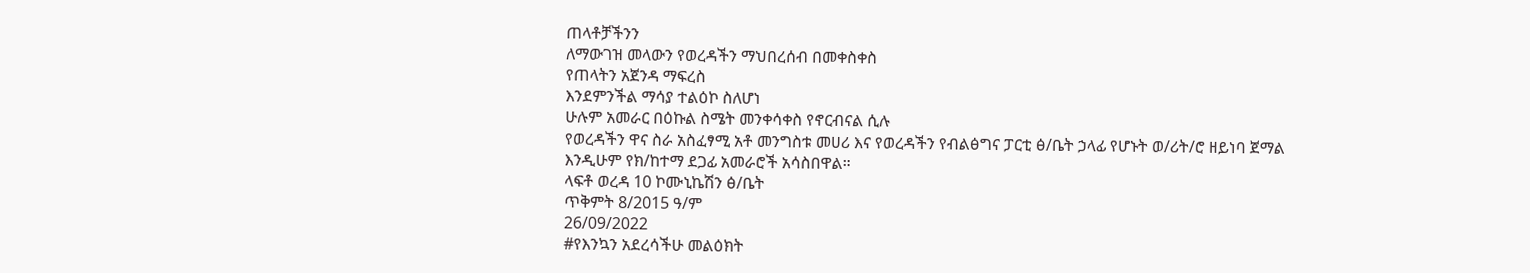ጠላቶቻችንን
ለማውገዝ መላውን የወረዳችን ማህበረሰብ በመቀስቀስ
የጠላትን አጀንዳ ማፍረስ
እንደምንችል ማሳያ ተልዕኮ ስለሆነ
ሁሉም አመራር በዕኩል ስሜት መንቀሳቀስ የኖርብናል ሲሉ
የወረዳችን ዋና ስራ አስፈፃሚ አቶ መንግስቱ መሀሪ እና የወረዳችን የብልፅግና ፓርቲ ፅ/ቤት ኃላፊ የሆኑት ወ/ሪት/ሮ ዘይነባ ጀማል እንዲሁም የክ/ከተማ ደጋፊ አመራሮች አሳስበዋል።
ላፍቶ ወረዳ 10 ኮሙኒኬሽን ፅ/ቤት
ጥቅምት 8/2015 ዓ/ም
26/09/2022
#የእንኳን አደረሳችሁ መልዕክት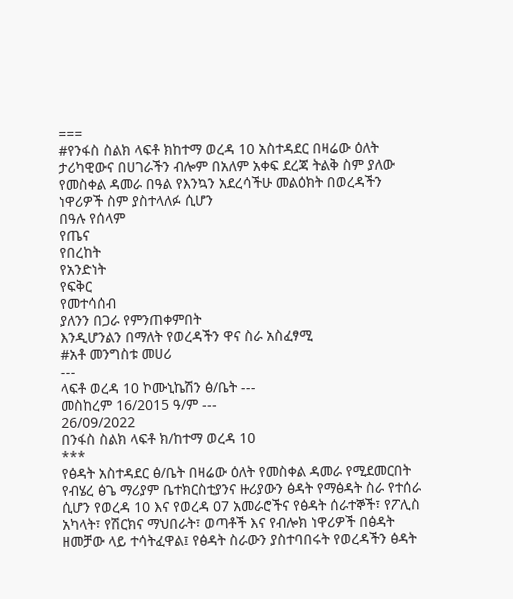===
#የንፋስ ስልክ ላፍቶ ክከተማ ወረዳ 10 አስተዳደር በዛሬው ዕለት ታሪካዊውና በሀገራችን ብሎም በአለም አቀፍ ደረጃ ትልቅ ስም ያለው የመስቀል ዳመራ በዓል የእንኳን አደረሳችሁ መልዕክት በወረዳችን ነዋሪዎች ስም ያስተላለፉ ሲሆን
በዓሉ የሰላም
የጤና
የበረከት
የአንድነት
የፍቅር
የመተሳሰብ
ያለንን በጋራ የምንጠቀምበት
እንዲሆንልን በማለት የወረዳችን ዋና ስራ አስፈፃሚ
#አቶ መንግስቱ መሀሪ
---
ላፍቶ ወረዳ 10 ኮሙኒኬሽን ፅ/ቤት ---
መስከረም 16/2015 ዓ/ም ---
26/09/2022
በንፋስ ስልክ ላፍቶ ክ/ከተማ ወረዳ 10
***
የፅዳት አስተዳደር ፅ/ቤት በዛሬው ዕለት የመስቀል ዳመራ የሚደመርበት የብሄረ ፅጌ ማሪያም ቤተክርስቲያንና ዙሪያውን ፅዳት የማፅዳት ስራ የተሰራ ሲሆን የወረዳ 10 እና የወረዳ 07 አመራሮችና የፅዳት ሰራተኞች፣ የፖሊስ አካላት፣ የሽርክና ማህበራት፣ ወጣቶች እና የብሎክ ነዋሪዎች በፅዳት ዘመቻው ላይ ተሳትፈዋል፤ የፅዳት ስራውን ያስተባበሩት የወረዳችን ፅዳት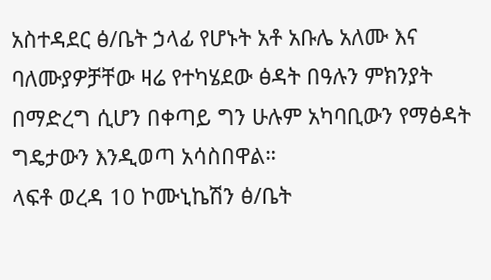አስተዳደር ፅ/ቤት ኃላፊ የሆኑት አቶ አቡሌ አለሙ እና ባለሙያዎቻቸው ዛሬ የተካሄደው ፅዳት በዓሉን ምክንያት በማድረግ ሲሆን በቀጣይ ግን ሁሉም አካባቢውን የማፅዳት ግዴታውን እንዲወጣ አሳስበዋል።
ላፍቶ ወረዳ 10 ኮሙኒኬሽን ፅ/ቤት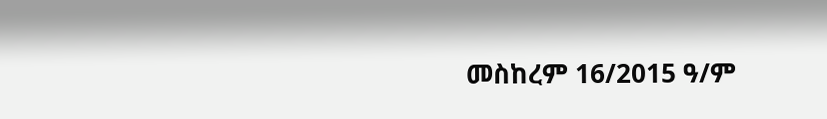መስከረም 16/2015 ዓ/ም